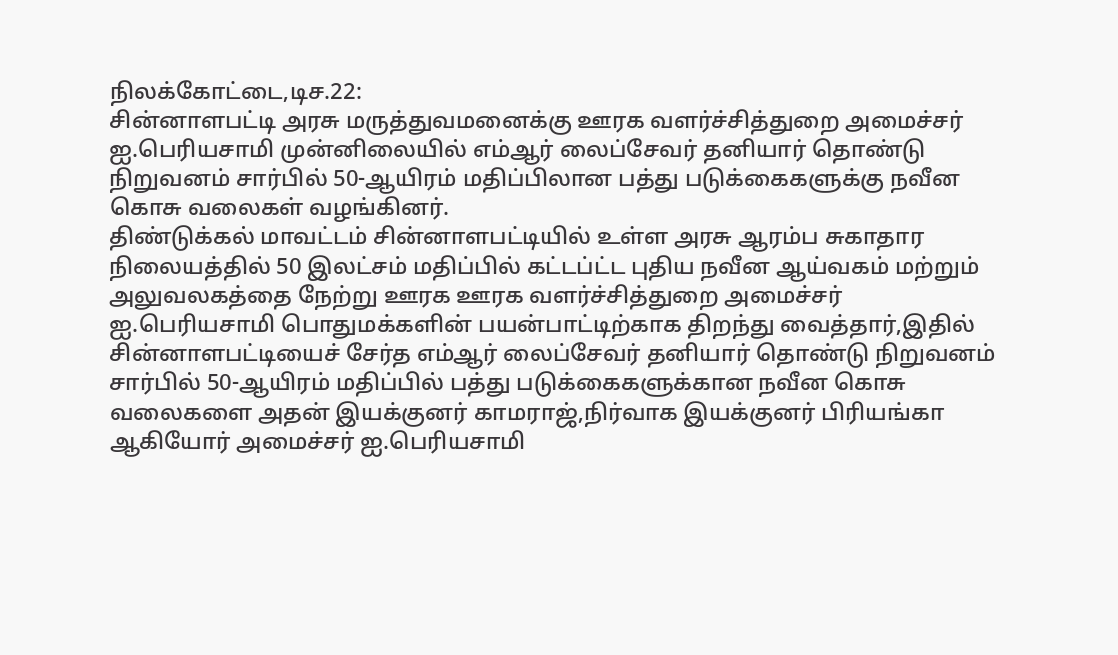நிலக்கோட்டை,டிச.22:
சின்னாளபட்டி அரசு மருத்துவமனைக்கு ஊரக வளர்ச்சித்துறை அமைச்சர் ஐ.பெரியசாமி முன்னிலையில் எம்ஆர் லைப்சேவர் தனியார் தொண்டு நிறுவனம் சார்பில் 50-ஆயிரம் மதிப்பிலான பத்து படுக்கைகளுக்கு நவீன கொசு வலைகள் வழங்கினர்.
திண்டுக்கல் மாவட்டம் சின்னாளபட்டியில் உள்ள அரசு ஆரம்ப சுகாதார நிலையத்தில் 50 இலட்சம் மதிப்பில் கட்டப்ட்ட புதிய நவீன ஆய்வகம் மற்றும் அலுவலகத்தை நேற்று ஊரக ஊரக வளர்ச்சித்துறை அமைச்சர் ஐ.பெரியசாமி பொதுமக்களின் பயன்பாட்டிற்காக திறந்து வைத்தார்,இதில் சின்னாளபட்டியைச் சேர்த எம்ஆர் லைப்சேவர் தனியார் தொண்டு நிறுவனம் சார்பில் 50-ஆயிரம் மதிப்பில் பத்து படுக்கைகளுக்கான நவீன கொசு வலைகளை அதன் இயக்குனர் காமராஜ்,நிர்வாக இயக்குனர் பிரியங்கா ஆகியோர் அமைச்சர் ஐ.பெரியசாமி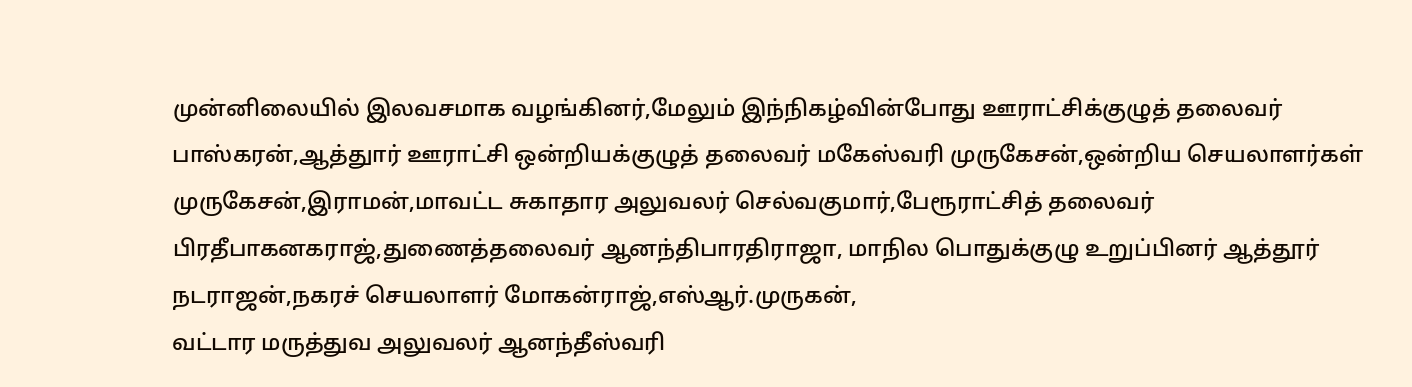முன்னிலையில் இலவசமாக வழங்கினர்,மேலும் இந்நிகழ்வின்போது ஊராட்சிக்குழுத் தலைவர் பாஸ்கரன்,ஆத்துார் ஊராட்சி ஒன்றியக்குழுத் தலைவர் மகேஸ்வரி முருகேசன்,ஒன்றிய செயலாளர்கள் முருகேசன்,இராமன்,மாவட்ட சுகாதார அலுவலர் செல்வகுமார்,பேரூராட்சித் தலைவர் பிரதீபாகனகராஜ்,துணைத்தலைவர் ஆனந்திபாரதிராஜா, மாநில பொதுக்குழு உறுப்பினர் ஆத்தூர் நடராஜன்,நகரச் செயலாளர் மோகன்ராஜ்,எஸ்ஆர்.முருகன்,
வட்டார மருத்துவ அலுவலர் ஆனந்தீஸ்வரி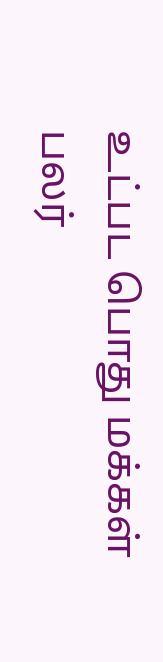உட்பட பொது மக்கள் பலர்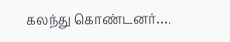கலந்து கொண்டனர்….